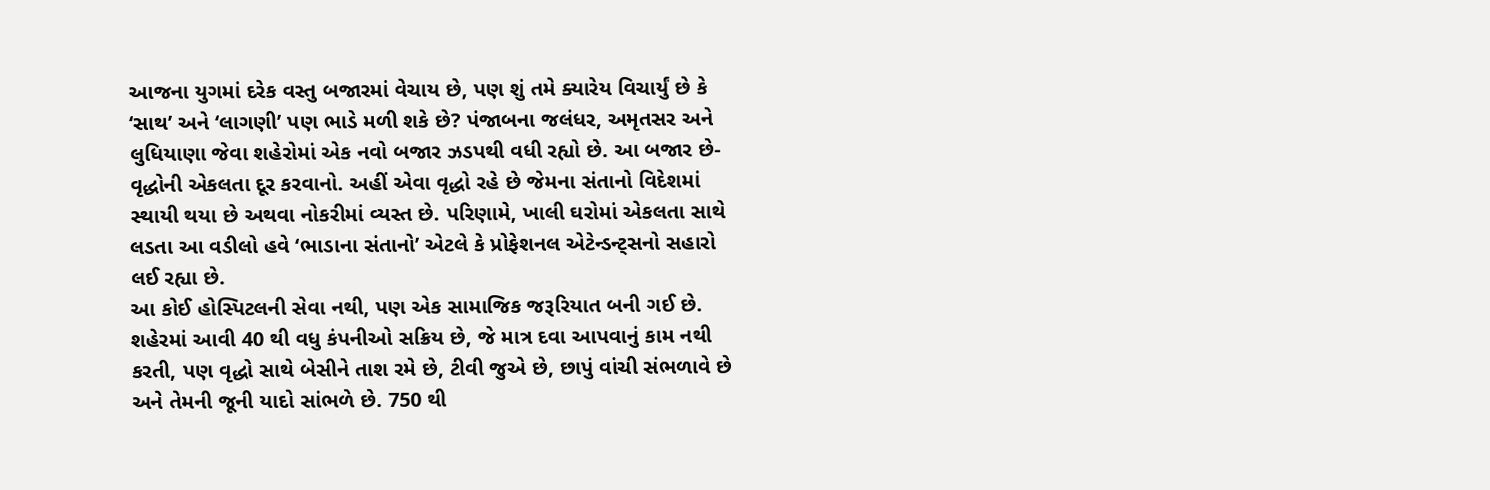આજના યુગમાં દરેક વસ્તુ બજારમાં વેચાય છે, પણ શું તમે ક્યારેય વિચાર્યું છે કે ‘સાથ’ અને ‘લાગણી’ પણ ભાડે મળી શકે છે? પંજાબના જલંધર, અમૃતસર અને લુધિયાણા જેવા શહેરોમાં એક નવો બજાર ઝડપથી વધી રહ્યો છે. આ બજાર છે- વૃદ્ધોની એકલતા દૂર કરવાનો. અહીં એવા વૃદ્ધો રહે છે જેમના સંતાનો વિદેશમાં સ્થાયી થયા છે અથવા નોકરીમાં વ્યસ્ત છે. પરિણામે, ખાલી ઘરોમાં એકલતા સાથે લડતા આ વડીલો હવે ‘ભાડાના સંતાનો’ એટલે કે પ્રોફેશનલ એટેન્ડન્ટ્સનો સહારો લઈ રહ્યા છે.
આ કોઈ હોસ્પિટલની સેવા નથી, પણ એક સામાજિક જરૂરિયાત બની ગઈ છે. શહેરમાં આવી 40 થી વધુ કંપનીઓ સક્રિય છે, જે માત્ર દવા આપવાનું કામ નથી કરતી, પણ વૃદ્ધો સાથે બેસીને તાશ રમે છે, ટીવી જુએ છે, છાપું વાંચી સંભળાવે છે અને તેમની જૂની યાદો સાંભળે છે. 750 થી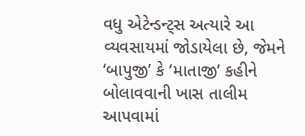વધુ એટેન્ડન્ટ્સ અત્યારે આ વ્યવસાયમાં જોડાયેલા છે, જેમને ‘બાપુજી’ કે ‘માતાજી’ કહીને બોલાવવાની ખાસ તાલીમ આપવામાં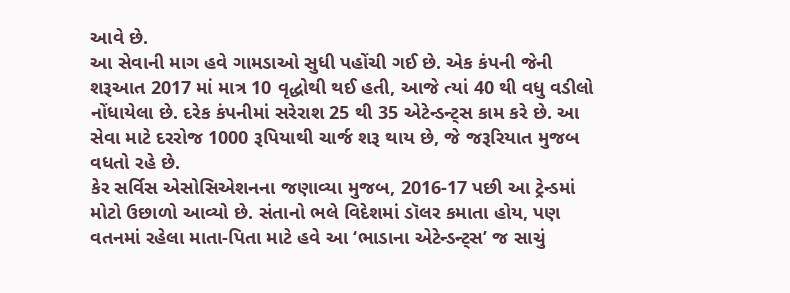આવે છે.
આ સેવાની માગ હવે ગામડાઓ સુધી પહોંચી ગઈ છે. એક કંપની જેની શરૂઆત 2017 માં માત્ર 10 વૃદ્ધોથી થઈ હતી, આજે ત્યાં 40 થી વધુ વડીલો નોંધાયેલા છે. દરેક કંપનીમાં સરેરાશ 25 થી 35 એટેન્ડન્ટ્સ કામ કરે છે. આ સેવા માટે દરરોજ 1000 રૂપિયાથી ચાર્જ શરૂ થાય છે, જે જરૂરિયાત મુજબ વધતો રહે છે.
કેર સર્વિસ એસોસિએશનના જણાવ્યા મુજબ, 2016-17 પછી આ ટ્રેન્ડમાં મોટો ઉછાળો આવ્યો છે. સંતાનો ભલે વિદેશમાં ડૉલર કમાતા હોય, પણ વતનમાં રહેલા માતા-પિતા માટે હવે આ ‘ભાડાના એટેન્ડન્ટ્સ’ જ સાચું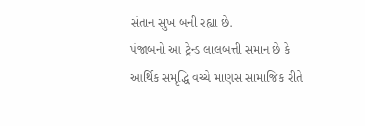સંતાન સુખ બની રહ્યા છે.
પંજાબનો આ ટ્રેન્ડ લાલબત્તી સમાન છે કે આર્થિક સમૃદ્ધિ વચ્ચે માણસ સામાજિક રીતે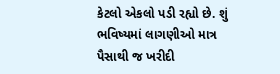કેટલો એકલો પડી રહ્યો છે. શું ભવિષ્યમાં લાગણીઓ માત્ર પૈસાથી જ ખરીદી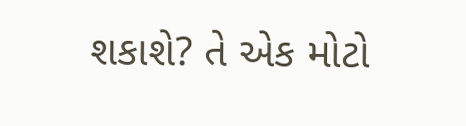શકાશે? તે એક મોટો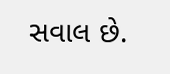સવાલ છે.